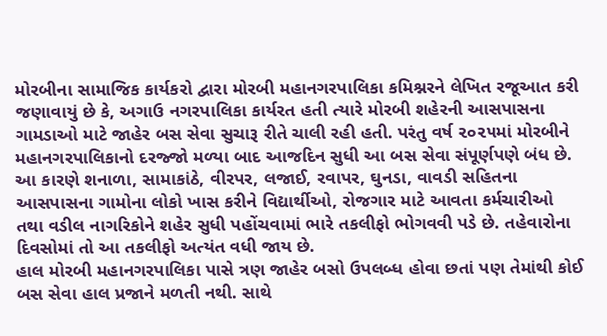મોરબીના સામાજિક કાર્યકરો દ્વારા મોરબી મહાનગરપાલિકા કમિશ્નરને લેખિત રજૂઆત કરી જણાવાયું છે કે, અગાઉ નગરપાલિકા કાર્યરત હતી ત્યારે મોરબી શહેરની આસપાસના ગામડાઓ માટે જાહેર બસ સેવા સુચારૂ રીતે ચાલી રહી હતી. પરંતુ વર્ષ ૨૦૨૫માં મોરબીને મહાનગરપાલિકાનો દરજ્જો મળ્યા બાદ આજદિન સુધી આ બસ સેવા સંપૂર્ણપણે બંધ છે.
આ કારણે શનાળા, સામાકાંઠે, વીરપર, લજાઈ, રવાપર, ઘુનડા, વાવડી સહિતના આસપાસના ગામોના લોકો ખાસ કરીને વિદ્યાર્થીઓ, રોજગાર માટે આવતા કર્મચારીઓ તથા વડીલ નાગરિકોને શહેર સુધી પહોંચવામાં ભારે તકલીફો ભોગવવી પડે છે. તહેવારોના દિવસોમાં તો આ તકલીફો અત્યંત વધી જાય છે.
હાલ મોરબી મહાનગરપાલિકા પાસે ત્રણ જાહેર બસો ઉપલબ્ધ હોવા છતાં પણ તેમાંથી કોઈ બસ સેવા હાલ પ્રજાને મળતી નથી. સાથે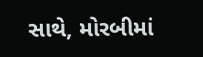સાથે, મોરબીમાં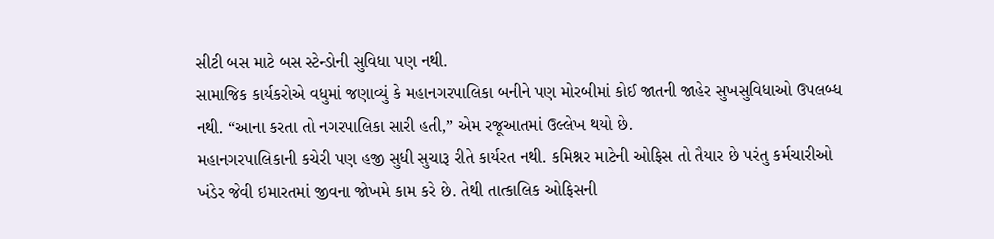સીટી બસ માટે બસ સ્ટેન્ડોની સુવિધા પણ નથી.
સામાજિક કાર્યકરોએ વધુમાં જણાવ્યું કે મહાનગરપાલિકા બનીને પણ મોરબીમાં કોઈ જાતની જાહેર સુખસુવિધાઓ ઉપલબ્ધ નથી. “આના કરતા તો નગરપાલિકા સારી હતી,” એમ રજૂઆતમાં ઉલ્લેખ થયો છે.
મહાનગરપાલિકાની કચેરી પણ હજી સુધી સુચારૂ રીતે કાર્યરત નથી. કમિશ્નર માટેની ઓફિસ તો તૈયાર છે પરંતુ કર્મચારીઓ ખંડેર જેવી ઇમારતમાં જીવના જોખમે કામ કરે છે. તેથી તાત્કાલિક ઓફિસની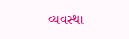વ્યવસ્થા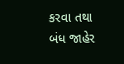કરવા તથા બંધ જાહેર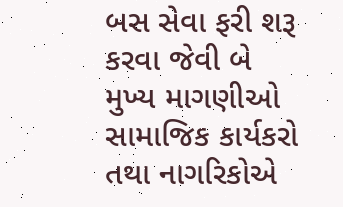બસ સેવા ફરી શરૂ કરવા જેવી બે મુખ્ય માગણીઓ સામાજિક કાર્યકરો તથા નાગરિકોએ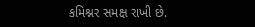કમિશ્નર સમક્ષ રાખી છે.